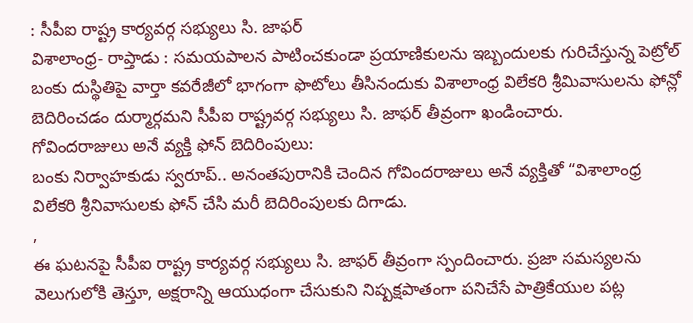: సీపీఐ రాష్ట్ర కార్యవర్గ సభ్యులు సి. జాఫర్
విశాలాంధ్ర- రాప్తాడు : సమయపాలన పాటించకుండా ప్రయాణికులను ఇబ్బందులకు గురిచేస్తున్న పెట్రోల్ బంకు దుస్థితిపై వార్తా కవరేజీలో భాగంగా ఫొటోలు తీసినందుకు విశాలాంధ్ర విలేకరి శ్రీమివాసులను ఫోన్లో బెదిరించడం దుర్మార్గమని సీపీఐ రాష్ట్రవర్గ సభ్యులు సి. జాఫర్ తీవ్రంగా ఖండించారు.
గోవిందరాజులు అనే వ్యక్తి ఫోన్ బెదిరింపులు:
బంకు నిర్వాహకుడు స్వరూప్.. అనంతపురానికి చెందిన గోవిందరాజులు అనే వ్యక్తితో “విశాలాంధ్ర విలేకరి శ్రీనివాసులకు ఫోన్ చేసి మరీ బెదిరింపులకు దిగాడు.
,
ఈ ఘటనపై సీపీఐ రాష్ట్ర కార్యవర్గ సభ్యులు సి. జాఫర్ తీవ్రంగా స్పందించారు. ప్రజా సమస్యలను వెలుగులోకి తెస్తూ, అక్షరాన్ని ఆయుధంగా చేసుకుని నిష్పక్షపాతంగా పనిచేసే పాత్రికేయుల పట్ల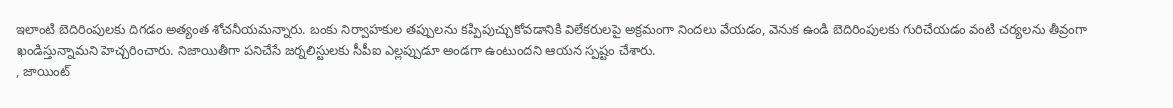ఇలాంటి బెదిరింపులకు దిగడం అత్యంత శోచనీయమన్నారు. బంకు నిర్వాహకుల తప్పులను కప్పిపుచ్చుకోవడానికి విలేకరులపై అక్రమంగా నిందలు వేయడం, వెనుక ఉండి బెదిరింపులకు గురిచేయడం వంటి చర్యలను తీవ్రంగా ఖండిస్తున్నామని హెచ్చరించారు. నిజాయితీగా పనిచేసే జర్నలిస్టులకు సీపీఐ ఎల్లప్పుడూ అండగా ఉంటుందని ఆయన స్పష్టం చేశారు.
, జాయింట్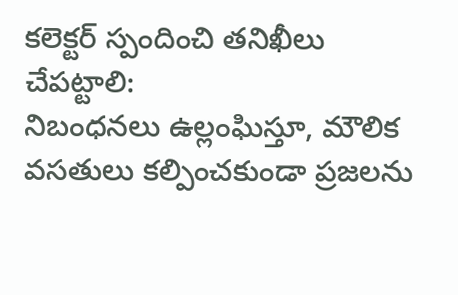కలెక్టర్ స్పందించి తనిఖీలు చేపట్టాలి:
నిబంధనలు ఉల్లంఘిస్తూ, మౌలిక వసతులు కల్పించకుండా ప్రజలను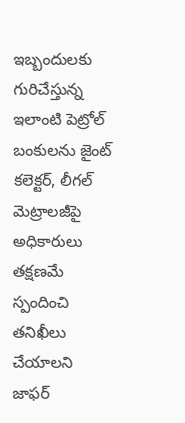ఇబ్బందులకు గురిచేస్తున్న ఇలాంటి పెట్రోల్ బంకులను జైంట్ కలెక్టర్, లీగల్ మెట్రాలజీపై అధికారులు తక్షణమే స్పందించి తనిఖీలు చేయాలని జాఫర్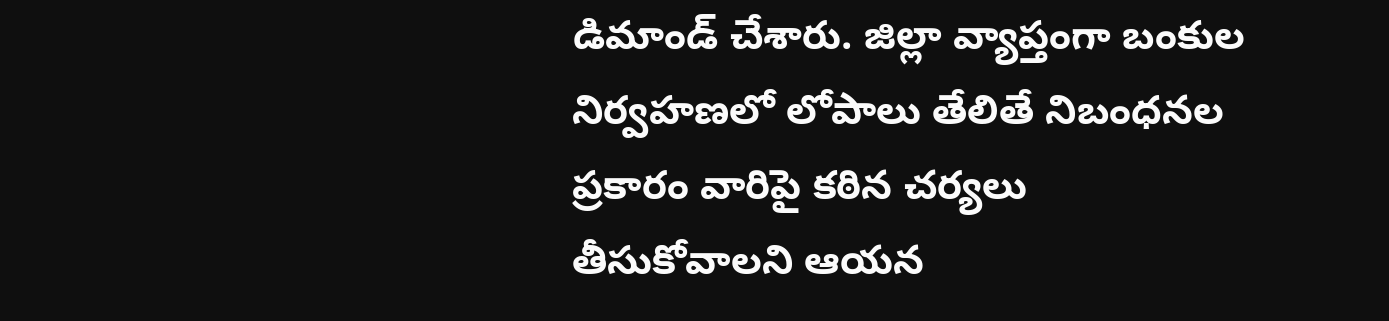డిమాండ్ చేశారు. జిల్లా వ్యాప్తంగా బంకుల నిర్వహణలో లోపాలు తేలితే నిబంధనల ప్రకారం వారిపై కఠిన చర్యలు తీసుకోవాలని ఆయన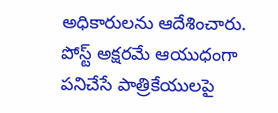అధికారులను ఆదేశించారు.
పోస్ట్ అక్షరమే ఆయుధంగా పనిచేసే పాత్రికేయులపై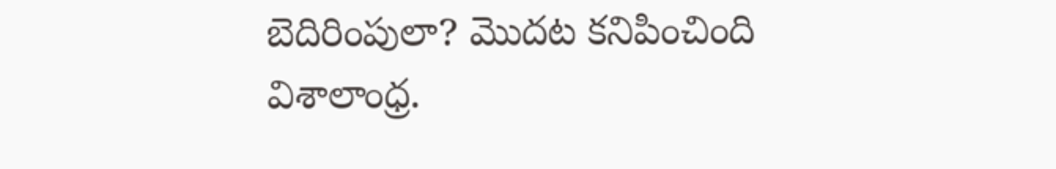బెదిరింపులా? మొదట కనిపించింది విశాలాంధ్ర.